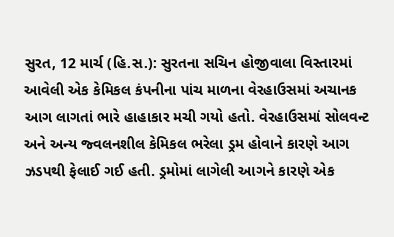સુરત, 12 માર્ચ (હિ.સ.): સુરતના સચિન હોજીવાલા વિસ્તારમાં આવેલી એક કેમિકલ કંપનીના પાંચ માળના વેરહાઉસમાં અચાનક આગ લાગતાં ભારે હાહાકાર મચી ગયો હતો. વેરહાઉસમાં સોલવન્ટ અને અન્ય જ્વલનશીલ કેમિકલ ભરેલા ડ્રમ હોવાને કારણે આગ ઝડપથી ફેલાઈ ગઈ હતી. ડ્રમોમાં લાગેલી આગને કારણે એક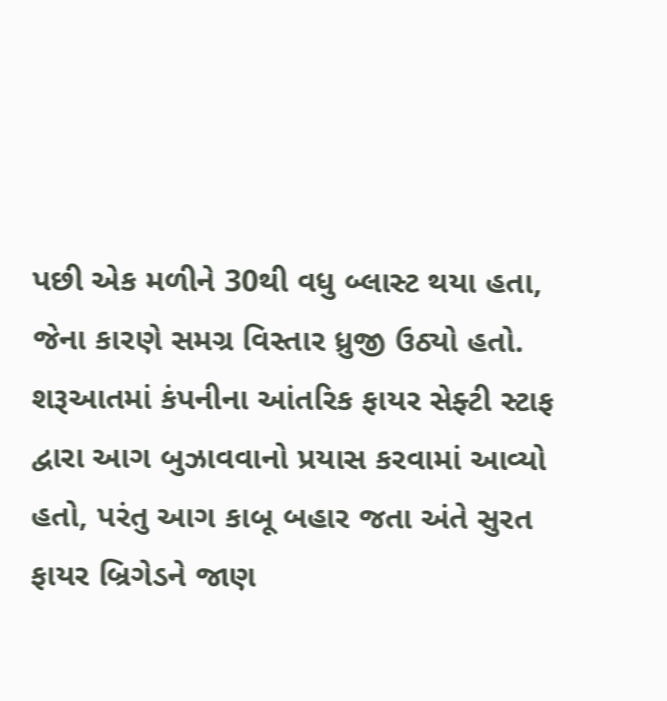પછી એક મળીને 30થી વધુ બ્લાસ્ટ થયા હતા, જેના કારણે સમગ્ર વિસ્તાર ધ્રુજી ઉઠ્યો હતો.
શરૂઆતમાં કંપનીના આંતરિક ફાયર સેફ્ટી સ્ટાફ દ્વારા આગ બુઝાવવાનો પ્રયાસ કરવામાં આવ્યો હતો, પરંતુ આગ કાબૂ બહાર જતા અંતે સુરત ફાયર બ્રિગેડને જાણ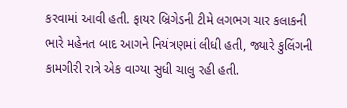કરવામાં આવી હતી. ફાયર બ્રિગેડની ટીમે લગભગ ચાર કલાકની ભારે મહેનત બાદ આગને નિયંત્રણમાં લીધી હતી, જ્યારે કુલિંગની કામગીરી રાત્રે એક વાગ્યા સુધી ચાલુ રહી હતી.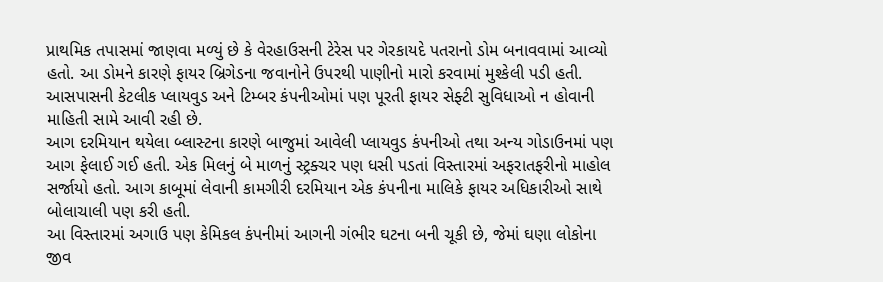પ્રાથમિક તપાસમાં જાણવા મળ્યું છે કે વેરહાઉસની ટેરેસ પર ગેરકાયદે પતરાનો ડોમ બનાવવામાં આવ્યો હતો. આ ડોમને કારણે ફાયર બ્રિગેડના જવાનોને ઉપરથી પાણીનો મારો કરવામાં મુશ્કેલી પડી હતી. આસપાસની કેટલીક પ્લાયવુડ અને ટિમ્બર કંપનીઓમાં પણ પૂરતી ફાયર સેફ્ટી સુવિધાઓ ન હોવાની માહિતી સામે આવી રહી છે.
આગ દરમિયાન થયેલા બ્લાસ્ટના કારણે બાજુમાં આવેલી પ્લાયવુડ કંપનીઓ તથા અન્ય ગોડાઉનમાં પણ આગ ફેલાઈ ગઈ હતી. એક મિલનું બે માળનું સ્ટ્રક્ચર પણ ધસી પડતાં વિસ્તારમાં અફરાતફરીનો માહોલ સર્જાયો હતો. આગ કાબૂમાં લેવાની કામગીરી દરમિયાન એક કંપનીના માલિકે ફાયર અધિકારીઓ સાથે બોલાચાલી પણ કરી હતી.
આ વિસ્તારમાં અગાઉ પણ કેમિકલ કંપનીમાં આગની ગંભીર ઘટના બની ચૂકી છે, જેમાં ઘણા લોકોના જીવ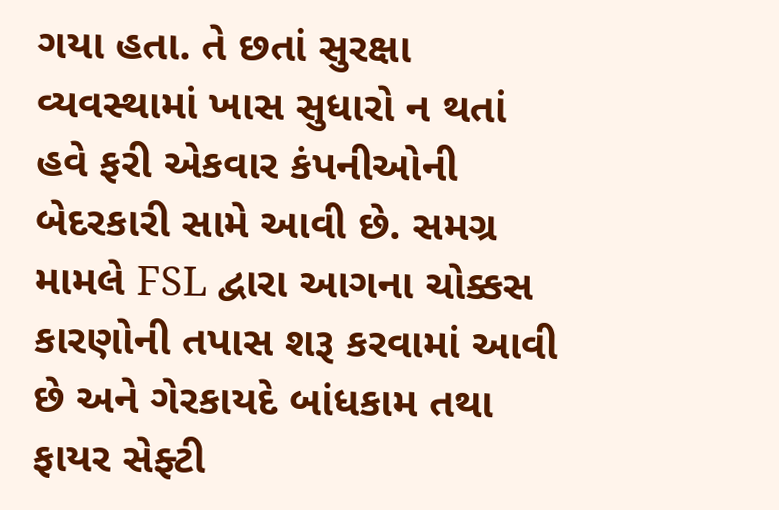ગયા હતા. તે છતાં સુરક્ષા વ્યવસ્થામાં ખાસ સુધારો ન થતાં હવે ફરી એકવાર કંપનીઓની બેદરકારી સામે આવી છે. સમગ્ર મામલે FSL દ્વારા આગના ચોક્કસ કારણોની તપાસ શરૂ કરવામાં આવી છે અને ગેરકાયદે બાંધકામ તથા ફાયર સેફ્ટી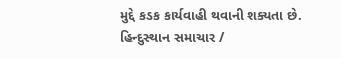મુદ્દે કડક કાર્યવાહી થવાની શક્યતા છે.
હિન્દુસ્થાન સમાચાર /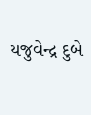યજુવેન્દ્ર દુબે